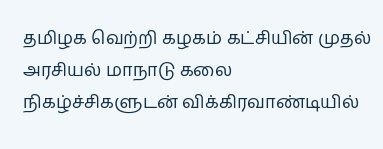தமிழக வெற்றி கழகம் கட்சியின் முதல் அரசியல் மாநாடு கலை நிகழ்ச்சிகளுடன் விக்கிரவாண்டியில்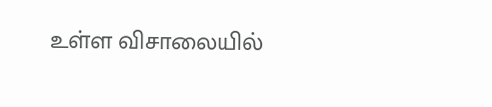உள்ள விசாலையில்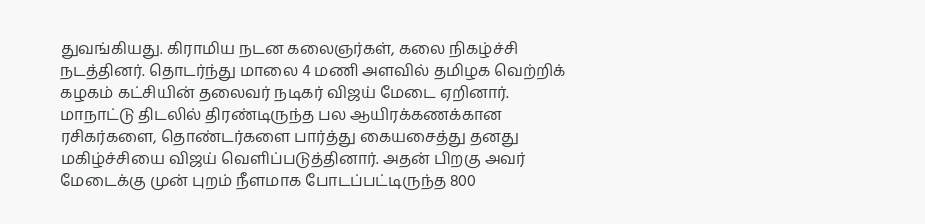துவங்கியது. கிராமிய நடன கலைஞர்கள், கலை நிகழ்ச்சி நடத்தினர். தொடர்ந்து மாலை 4 மணி அளவில் தமிழக வெற்றிக் கழகம் கட்சியின் தலைவர் நடிகர் விஜய் மேடை ஏறினார்.
மாநாட்டு திடலில் திரண்டிருந்த பல ஆயிரக்கணக்கான ரசிகர்களை, தொண்டர்களை பார்த்து கையசைத்து தனது மகிழ்ச்சியை விஜய் வெளிப்படுத்தினார். அதன் பிறகு அவர் மேடைக்கு முன் புறம் நீளமாக போடப்பட்டிருந்த 800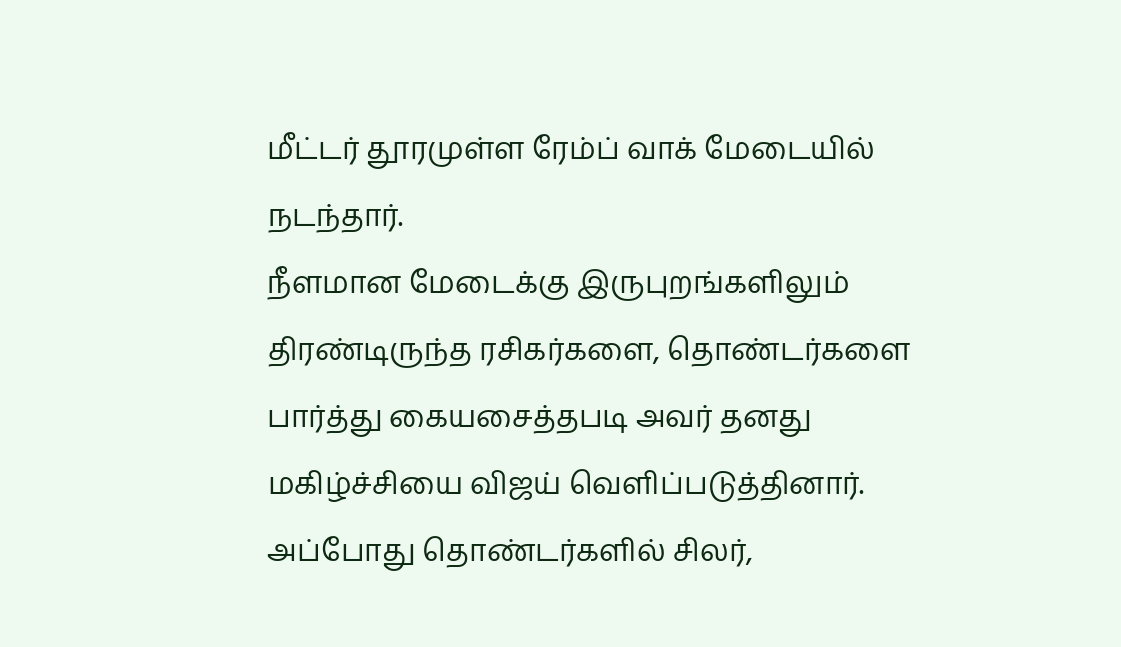மீட்டர் தூரமுள்ள ரேம்ப் வாக் மேடையில் நடந்தார்.
நீளமான மேடைக்கு இருபுறங்களிலும் திரண்டிருந்த ரசிகர்களை, தொண்டர்களை பார்த்து கையசைத்தபடி அவர் தனது மகிழ்ச்சியை விஜய் வெளிப்படுத்தினார். அப்போது தொண்டர்களில் சிலர்,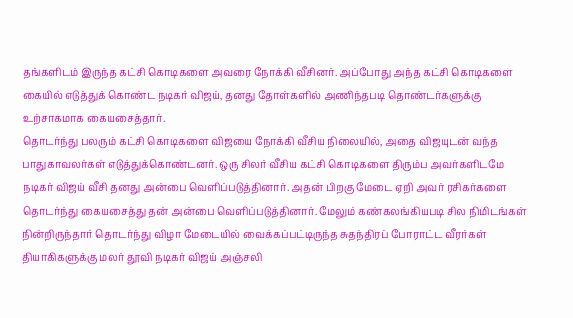தங்களிடம் இருந்த கட்சி கொடிகளை அவரை நோக்கி வீசினர். அப்போது அந்த கட்சி கொடிகளை கையில் எடுத்துக் கொண்ட நடிகர் விஜய், தனது தோள்களில் அணிந்தபடி தொண்டர்களுக்கு உற்சாகமாக கையசைத்தார்.
தொடர்ந்து பலரும் கட்சி கொடிகளை விஜயை நோக்கி வீசிய நிலையில், அதை விஜயுடன் வந்த பாதுகாவலர்கள் எடுத்துக்கொண்டனர். ஒரு சிலர் வீசிய கட்சி கொடிகளை திரும்ப அவர்களிடமே நடிகர் விஜய் வீசி தனது அன்பை வெளிப்படுத்தினார். அதன் பிறகு மேடை ஏறி அவர் ரசிகர்களை தொடர்ந்து கையசைத்து தன் அன்பை வெளிப்படுத்தினார். மேலும் கண்கலங்கியபடி சில நிமிடங்கள் நின்றிருந்தார் தொடர்ந்து விழா மேடையில் வைக்கப்பட்டிருந்த சுதந்திரப் போராட்ட வீரர்கள் தியாகிகளுக்கு மலர் தூவி நடிகர் விஜய் அஞ்சலி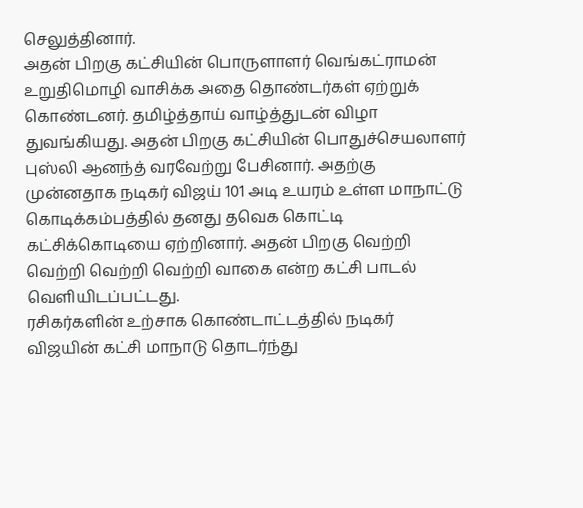செலுத்தினார்.
அதன் பிறகு கட்சியின் பொருளாளர் வெங்கட்ராமன் உறுதிமொழி வாசிக்க அதை தொண்டர்கள் ஏற்றுக் கொண்டனர். தமிழ்த்தாய் வாழ்த்துடன் விழா துவங்கியது. அதன் பிறகு கட்சியின் பொதுச்செயலாளர் புஸ்லி ஆனந்த் வரவேற்று பேசினார். அதற்கு முன்னதாக நடிகர் விஜய் 101 அடி உயரம் உள்ள மாநாட்டு கொடிக்கம்பத்தில் தனது தவெக கொட்டி கட்சிக்கொடியை ஏற்றினார். அதன் பிறகு வெற்றி வெற்றி வெற்றி வெற்றி வாகை என்ற கட்சி பாடல் வெளியிடப்பட்டது.
ரசிகர்களின் உற்சாக கொண்டாட்டத்தில் நடிகர் விஜயின் கட்சி மாநாடு தொடர்ந்து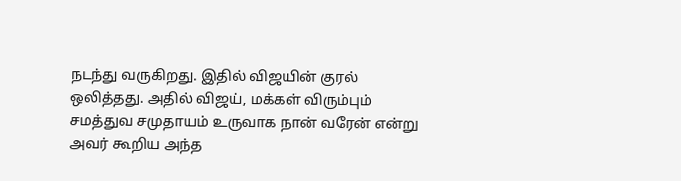நடந்து வருகிறது. இதில் விஜயின் குரல் ஒலித்தது. அதில் விஜய், மக்கள் விரும்பும் சமத்துவ சமுதாயம் உருவாக நான் வரேன் என்று அவர் கூறிய அந்த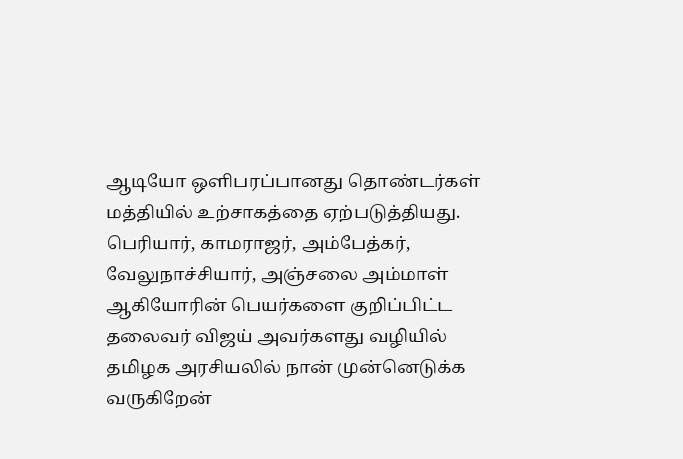ஆடியோ ஒளிபரப்பானது தொண்டர்கள் மத்தியில் உற்சாகத்தை ஏற்படுத்தியது. பெரியார், காமராஜர், அம்பேத்கர், வேலுநாச்சியார், அஞ்சலை அம்மாள் ஆகியோரின் பெயர்களை குறிப்பிட்ட தலைவர் விஜய் அவர்களது வழியில் தமிழக அரசியலில் நான் முன்னெடுக்க வருகிறேன்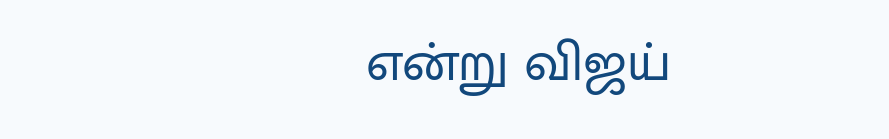என்று விஜய்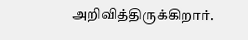அறிவித்திருக்கிறார்.